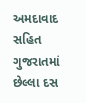અમદાવાદ સહિત ગુજરાતમાં છેલ્લા દસ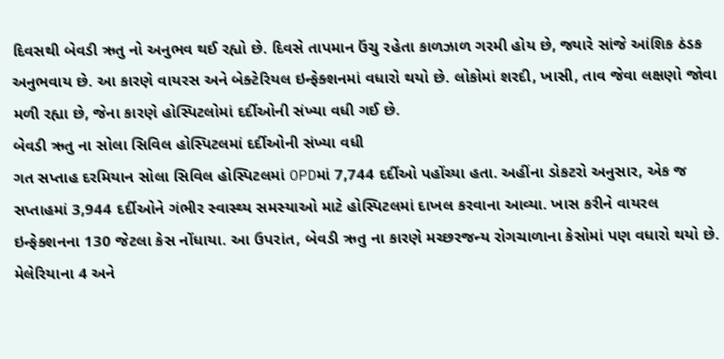દિવસથી બેવડી ઋતુ નો અનુભવ થઈ રહ્યો છે. દિવસે તાપમાન ઉંચુ રહેતા કાળઝાળ ગરમી હોય છે, જ્યારે સાંજે આંશિક ઠંડક અનુભવાય છે. આ કારણે વાયરસ અને બેક્ટેરિયલ ઇન્ફેક્શનમાં વધારો થયો છે. લોકોમાં શરદી, ખાસી, તાવ જેવા લક્ષણો જોવા મળી રહ્યા છે, જેના કારણે હોસ્પિટલોમાં દર્દીઓની સંખ્યા વધી ગઈ છે.
બેવડી ઋતુ ના સોલા સિવિલ હોસ્પિટલમાં દર્દીઓની સંખ્યા વધી
ગત સપ્તાહ દરમિયાન સોલા સિવિલ હોસ્પિટલમાં OPDમાં 7,744 દર્દીઓ પહોંચ્યા હતા. અહીંના ડોકટરો અનુસાર, એક જ સપ્તાહમાં 3,944 દર્દીઓને ગંભીર સ્વાસ્થ્ય સમસ્યાઓ માટે હોસ્પિટલમાં દાખલ કરવાના આવ્યા. ખાસ કરીને વાયરલ ઇન્ફેક્શનના 130 જેટલા કેસ નોંધાયા. આ ઉપરાંત, બેવડી ઋતુ ના કારણે મચ્છરજન્ય રોગચાળાના કેસોમાં પણ વધારો થયો છે. મેલેરિયાના 4 અને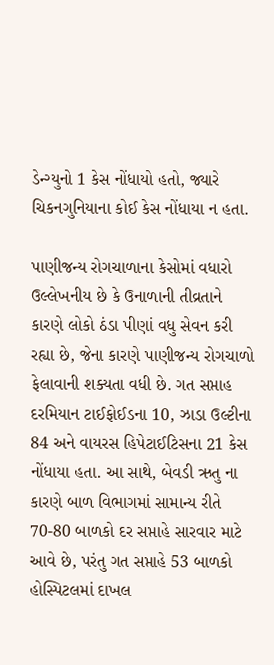ડેન્ગ્યુનો 1 કેસ નોંધાયો હતો, જ્યારે ચિકનગુનિયાના કોઈ કેસ નોંધાયા ન હતા.

પાણીજન્ય રોગચાળાના કેસોમાં વધારો
ઉલ્લેખનીય છે કે ઉનાળાની તીવ્રતાને કારણે લોકો ઠંડા પીણાં વધુ સેવન કરી રહ્યા છે, જેના કારણે પાણીજન્ય રોગચાળો ફેલાવાની શક્યતા વધી છે. ગત સપ્તાહ દરમિયાન ટાઈફોઈડના 10, ઝાડા ઉલ્ટીના 84 અને વાયરસ હિપેટાઈટિસના 21 કેસ નોંધાયા હતા. આ સાથે, બેવડી ઋતુ ના કારણે બાળ વિભાગમાં સામાન્ય રીતે 70-80 બાળકો દર સપ્તાહે સારવાર માટે આવે છે, પરંતુ ગત સપ્તાહે 53 બાળકો હોસ્પિટલમાં દાખલ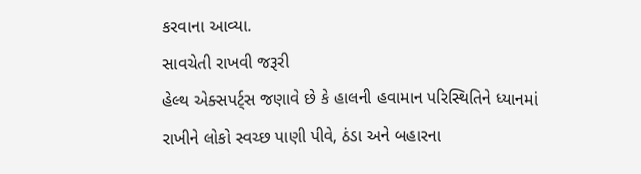કરવાના આવ્યા.
સાવચેતી રાખવી જરૂરી
હેલ્થ એક્સપર્ટ્સ જણાવે છે કે હાલની હવામાન પરિસ્થિતિને ધ્યાનમાં રાખીને લોકો સ્વચ્છ પાણી પીવે, ઠંડા અને બહારના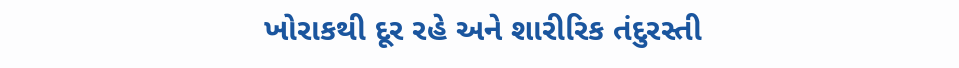ખોરાકથી દૂર રહે અને શારીરિક તંદુરસ્તી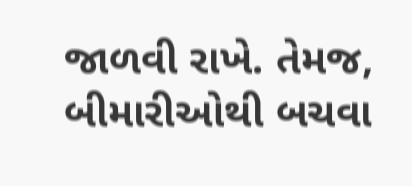જાળવી રાખે. તેમજ, બીમારીઓથી બચવા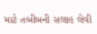માટે તબીબની સલાહ લેવી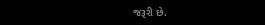જરૂરી છે.